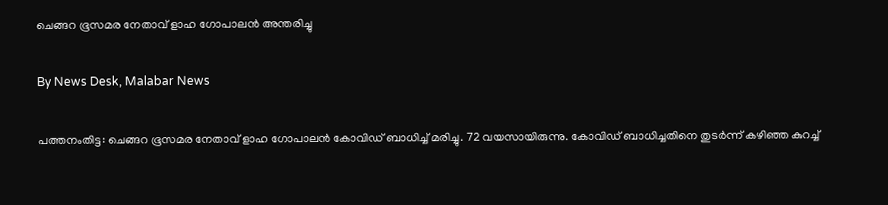ചെങ്ങറ ഭൂസമര നേതാവ് ളാഹ ഗോപാലൻ അന്തരിച്ചു

By News Desk, Malabar News

പത്തനംതിട്ട: ചെങ്ങറ ഭൂസമര നേതാവ് ളാഹ ഗോപാലൻ കോവിഡ് ബാധിച്ച് മരിച്ചു. 72 വയസായിരുന്നു. കോവിഡ് ബാധിച്ചതിനെ തുടർന്ന് കഴിഞ്ഞ കുറച്ച്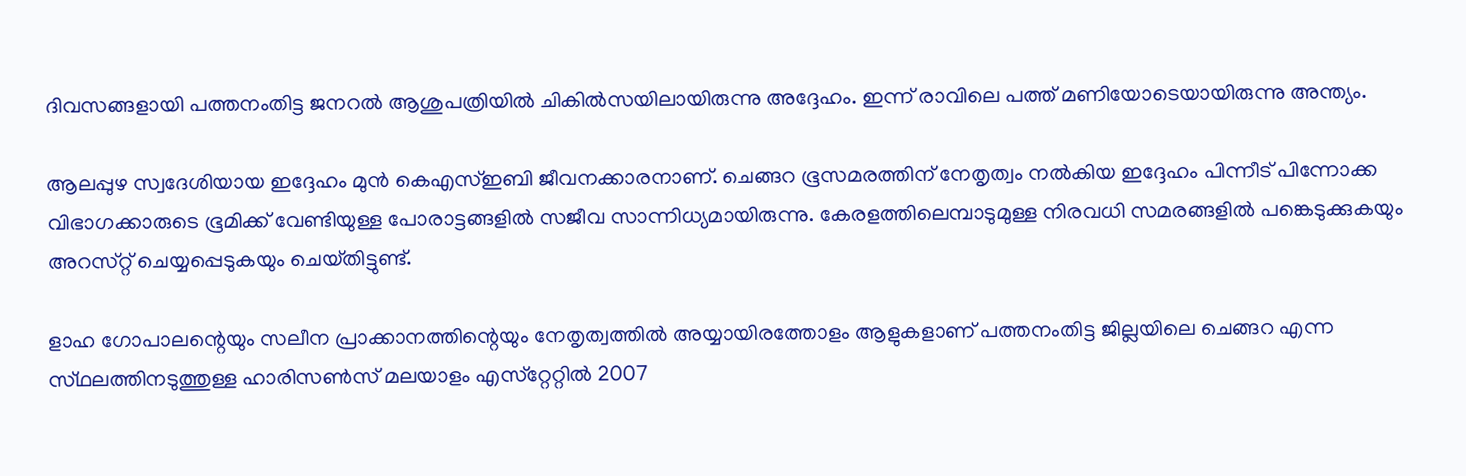ദിവസങ്ങളായി പത്തനംതിട്ട ജനറൽ ആശുപത്രിയിൽ ചികിൽസയിലായിരുന്നു അദ്ദേഹം. ഇന്ന് രാവിലെ പത്ത് മണിയോടെയായിരുന്നു അന്ത്യം.

ആലപ്പുഴ സ്വദേശിയായ ഇദ്ദേഹം മുൻ കെഎസ്‌ഇബി ജീവനക്കാരനാണ്. ചെങ്ങറ ഭൂസമരത്തിന് നേതൃത്വം നൽകിയ ഇദ്ദേഹം പിന്നീട് പിന്നോക്ക വിഭാഗക്കാരുടെ ഭൂമിക്ക് വേണ്ടിയുള്ള പോരാട്ടങ്ങളിൽ സജീവ സാന്നിധ്യമായിരുന്നു. കേരളത്തിലെമ്പാടുമുള്ള നിരവധി സമരങ്ങളിൽ പങ്കെടുക്കുകയും അറസ്‌റ്റ്‌ ചെയ്യപ്പെടുകയും ചെയ്‌തിട്ടുണ്ട്‌.

ളാഹ ഗോപാലന്റെയും സലീന പ്രാക്കാനത്തിന്റെയും നേതൃത്വത്തിൽ അയ്യായിരത്തോളം ആളുകളാണ് പത്തനംതിട്ട ജില്ലയിലെ ചെങ്ങറ എന്ന സ്‌ഥലത്തിനടുത്തുള്ള ഹാരിസൺസ് മലയാളം എസ്‌റ്റേറ്റിൽ 2007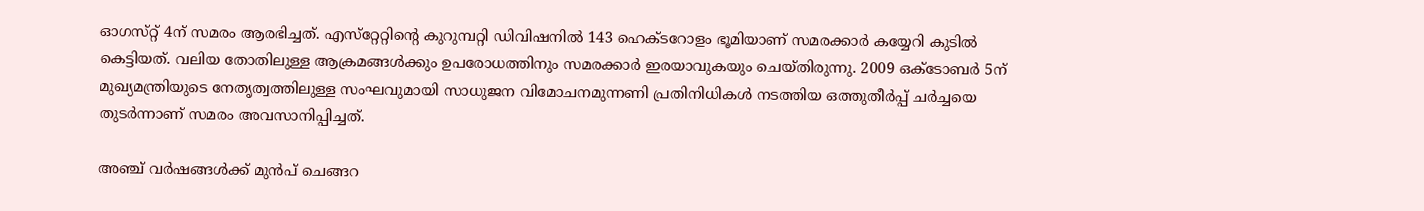ഓഗസ്‌റ്റ്‌ 4ന് സമരം ആരഭിച്ചത്. എസ്‌റ്റേറ്റിന്റെ കുറുമ്പറ്റി ഡിവിഷനിൽ 143 ഹെക്‌ടറോളം ഭൂമിയാണ് സമരക്കാർ കയ്യേറി കുടിൽ കെട്ടിയത്. വലിയ തോതിലുള്ള ആക്രമങ്ങള്‍ക്കും ഉപരോധത്തിനും സമരക്കാർ ഇരയാവുകയും ചെയ്‌തിരുന്നു. 2009 ഒക്‌ടോബർ 5ന്‌ മുഖ്യമന്ത്രിയുടെ നേതൃത്വത്തിലുള്ള സംഘവുമായി സാധുജന വിമോചനമുന്നണി പ്രതിനിധികൾ നടത്തിയ ഒത്തുതീർപ്പ് ചർച്ചയെ തുടർന്നാണ് സമരം അവസാനിപ്പിച്ചത്.

അഞ്ച് വർഷങ്ങൾക്ക് മുൻപ് ചെങ്ങറ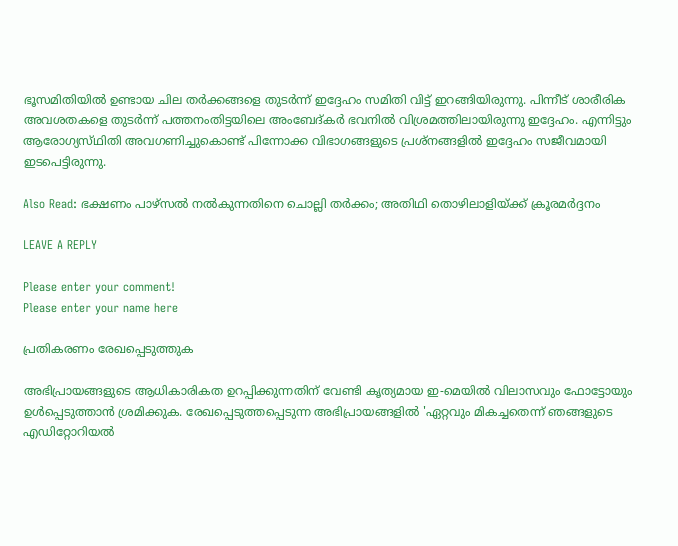ഭൂസമിതിയിൽ ഉണ്ടായ ചില തർക്കങ്ങളെ തുടർന്ന് ഇദ്ദേഹം സമിതി വിട്ട് ഇറങ്ങിയിരുന്നു. പിന്നീട് ശാരീരിക അവശതകളെ തുടർന്ന് പത്തനംതിട്ടയിലെ അംബേദ്‌കർ ഭവനിൽ വിശ്രമത്തിലായിരുന്നു ഇദ്ദേഹം. എന്നിട്ടും ആരോഗ്യസ്‌ഥിതി അവഗണിച്ചുകൊണ്ട് പിന്നോക്ക വിഭാഗങ്ങളുടെ പ്രശ്‌നങ്ങളിൽ ഇദ്ദേഹം സജീവമായി ഇടപെട്ടിരുന്നു.

Also Read: ഭക്ഷണം പാഴ്‌സൽ നൽകുന്നതിനെ ചൊല്ലി തർക്കം; അതിഥി തൊഴിലാളിയ്‌ക്ക് ക്രൂരമർദ്ദനം

LEAVE A REPLY

Please enter your comment!
Please enter your name here

പ്രതികരണം രേഖപ്പെടുത്തുക

അഭിപ്രായങ്ങളുടെ ആധികാരികത ഉറപ്പിക്കുന്നതിന് വേണ്ടി കൃത്യമായ ഇ-മെയിൽ വിലാസവും ഫോട്ടോയും ഉൾപ്പെടുത്താൻ ശ്രമിക്കുക. രേഖപ്പെടുത്തപ്പെടുന്ന അഭിപ്രായങ്ങളിൽ 'ഏറ്റവും മികച്ചതെന്ന് ഞങ്ങളുടെ എഡിറ്റോറിയൽ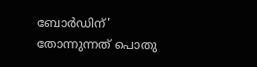ബോർഡിന്' തോന്നുന്നത് പൊതു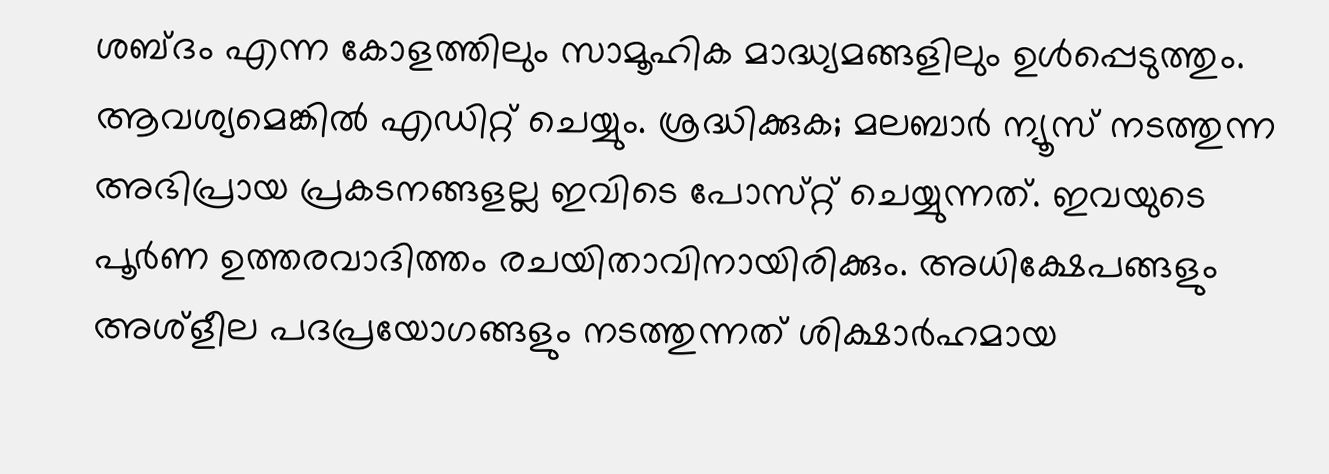ശബ്‌ദം എന്ന കോളത്തിലും സാമൂഹിക മാദ്ധ്യമങ്ങളിലും ഉൾപ്പെടുത്തും. ആവശ്യമെങ്കിൽ എഡിറ്റ് ചെയ്യും. ശ്രദ്ധിക്കുക; മലബാർ ന്യൂസ് നടത്തുന്ന അഭിപ്രായ പ്രകടനങ്ങളല്ല ഇവിടെ പോസ്‌റ്റ് ചെയ്യുന്നത്. ഇവയുടെ പൂർണ ഉത്തരവാദിത്തം രചയിതാവിനായിരിക്കും. അധിക്ഷേപങ്ങളും അശ്‌ളീല പദപ്രയോഗങ്ങളും നടത്തുന്നത് ശിക്ഷാർഹമായ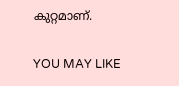കുറ്റമാണ്.

YOU MAY LIKE